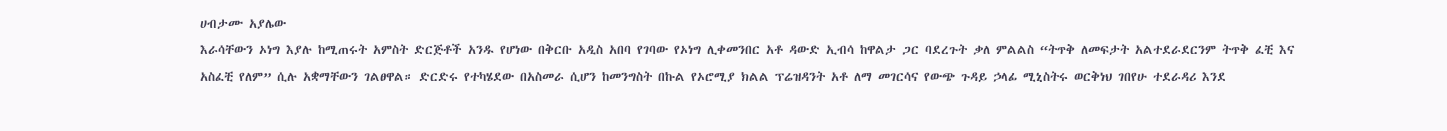ሀብታሙ አያሌው
እራሳቸውን ኦነግ እያሉ ከሚጠሩት አምስት ድርጅቶች አንዱ የሆነው በቅርቡ አዲስ አበባ የገባው የኦነግ ሊቀመንበር አቶ ዳውድ ኢብሳ ከዋልታ ጋር ባደረጉት ቃለ ምልልስ “ትጥቅ ለመፍታት አልተደራደርንም ትጥቅ ፈቺ እና አስፈቺ የለም” ሲሉ አቋማቸውን ገልፀዋል። ድርድሩ የተካሄደው በአስመራ ሲሆን ከመንግስት በኩል የኦሮሚያ ክልል ፕሬዝዳንት አቶ ለማ መገርሳና የውጭ ጉዳይ ኃላፊ ሚኒስትሩ ወርቅነህ ገበየሁ ተደራዳሪ እንደ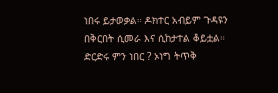ነበሩ ይታወቃል። ዶክተር አብይም ጉዳዩን በቅርበት ሲመራ እና ሲከታተል ቆይቷል።
ድርድሩ ምን ነበር ? ኦነግ ትጥቅ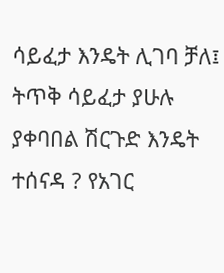ሳይፈታ እንዴት ሊገባ ቻለ፤ ትጥቅ ሳይፈታ ያሁሉ ያቀባበል ሽርጉድ እንዴት ተሰናዳ ? የአገር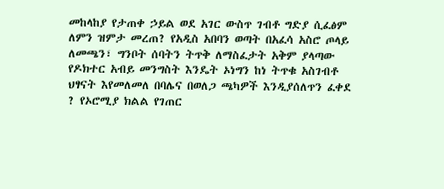መከላከያ የታጠቀ ኃይል ወደ አገር ውስጥ ገብቶ ግድያ ሲፈፅም ለምን ዝምታ መረጠ? የአዲስ አበባን ወጣት በአፈሳ አስሮ ጦላይ ለመጫን፣ ግንቦት ሰባትን ትጥቅ ለማስፈታት አቅም ያላጣው የዶክተር አብይ መንግስት እንዴት ኦነግን ከነ ትጥቁ አስገብቶ ህፃናት እየመለመለ በባሌና በወለጋ ጫካዎች እንዲያሰለጥን ፈቀደ ? የኦሮሚያ ክልል የገጠር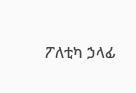ፖለቲካ ኃላፊ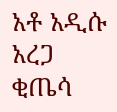አቶ አዲሱ አረጋ ቂጤሳ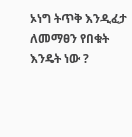ኦነግ ትጥቅ እንዲፈታ ለመማፀን የበቁት እንዴት ነው ?